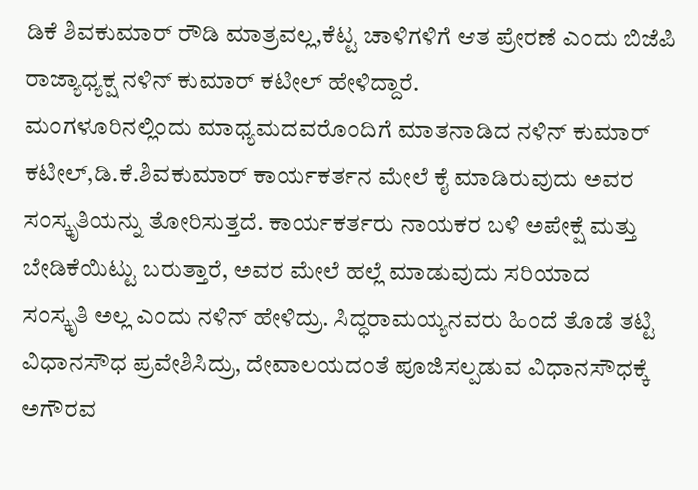ಡಿಕೆ ಶಿವಕುಮಾರ್ ರೌಡಿ ಮಾತ್ರವಲ್ಲ,ಕೆಟ್ಟ ಚಾಳಿಗಳಿಗೆ ಆತ ಪ್ರೇರಣೆ ಎಂದು ಬಿಜೆಪಿ ರಾಜ್ಯಾಧ್ಯಕ್ಷ ನಳಿನ್ ಕುಮಾರ್ ಕಟೀಲ್ ಹೇಳಿದ್ದಾರೆ.
ಮಂಗಳೂರಿನಲ್ಲಿಂದು ಮಾಧ್ಯಮದವರೊಂದಿಗೆ ಮಾತನಾಡಿದ ನಳಿನ್ ಕುಮಾರ್ ಕಟೀಲ್,ಡಿ.ಕೆ.ಶಿವಕುಮಾರ್ ಕಾರ್ಯಕರ್ತನ ಮೇಲೆ ಕೈ ಮಾಡಿರುವುದು ಅವರ ಸಂಸ್ಕೃತಿಯನ್ನು ತೋರಿಸುತ್ತದೆ. ಕಾರ್ಯಕರ್ತರು ನಾಯಕರ ಬಳಿ ಅಪೇಕ್ಷೆ ಮತ್ತು ಬೇಡಿಕೆಯಿಟ್ಟು ಬರುತ್ತಾರೆ, ಅವರ ಮೇಲೆ ಹಲ್ಲೆ ಮಾಡುವುದು ಸರಿಯಾದ
ಸಂಸ್ಕೃತಿ ಅಲ್ಲ ಎಂದು ನಳಿನ್ ಹೇಳಿದ್ರು. ಸಿದ್ಧರಾಮಯ್ಯನವರು ಹಿಂದೆ ತೊಡೆ ತಟ್ಟಿ ವಿಧಾನಸೌಧ ಪ್ರವೇಶಿಸಿದ್ರು, ದೇವಾಲಯದಂತೆ ಪೂಜಿಸಲ್ಪಡುವ ವಿಧಾನಸೌಧಕ್ಕೆ ಅಗೌರವ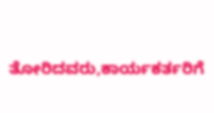ತೋರಿದವರು,ಕಾರ್ಯಕರ್ತರಿಗೆ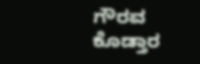ಗೌರವ ಕೊಡ್ತಾರ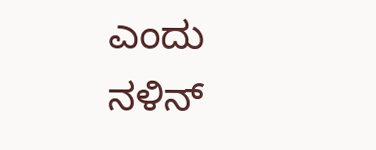ಎಂದು ನಳಿನ್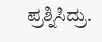ಪ್ರಶ್ನಿಸಿದ್ರು.